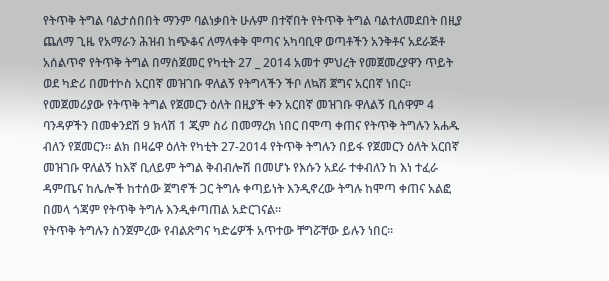የትጥቅ ትግል ባልታሰበበት ማንም ባልነቃበት ሁሉም በተኛበት የትጥቅ ትግል ባልተለመደበት በዚያ ጨለማ ጊዜ የአማራን ሕዝብ ከጭቆና ለማላቀቅ ሞጣና አካባቢዋ ወጣቶችን አንቅቶና አደራጅቶ አሰልጥኖ የትጥቅ ትግል በማስጀመር የካቲት 27 _ 2014 አመተ ምህረት የመጀመረያዋን ጥይት ወደ ካድሪ በመተኮስ አርበኛ መዝገቡ ዋለልኝ የትግላችን ችቦ ለኳሽ ጀግና አርበኛ ነበር። የመጀመሪያው የትጥቅ ትግል የጀመርን ዕለት በዚያች ቀን አርበኛ መዝገቡ ዋለልኝ ቢሰዋም 4 ባንዳዎችን በመቀንደሽ 9 ክላሽ 1 ጂም ስሪ በመማረክ ነበር በሞጣ ቀጠና የትጥቅ ትግሉን አሐዱ ብለን የጀመርን። ልክ በዛሬዋ ዕለት የካቲት 27-2014 የትጥቅ ትግሉን በይፋ የጀመርን ዕለት አርበኛ መዝገቡ ዋለልኝ ከእኛ ቢለይም ትግል ቅብብሎሽ በመሆኑ የእሱን አደራ ተቀብለን ከ እነ ተፈራ ዳምጤና ከሌሎች ከተሰው ጀግኖች ጋር ትግሉ ቀጣይነት እንዲኖረው ትግሉ ከሞጣ ቀጠና አልፎ በመላ ጎጃም የትጥቅ ትግሉ እንዲቀጣጠል አድርገናል።
የትጥቅ ትግሉን ስንጀምረው የብልጽግና ካድሬዎች አጥተው ቸግሯቸው ይሉን ነበር።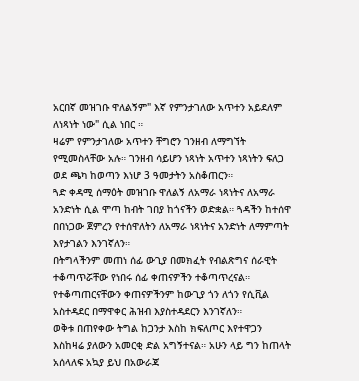አርበኛ መዝገቡ ዋለልኝም" እኛ የምንታገለው አጥተን አይደለም ለነጻነት ነው" ሲል ነበር ።
ዛሬም የምንታገለው አጥተን ቸግሮን ገንዘብ ለማግኘት የሚመስላቸው አሉ። ገንዘብ ሳይሆን ነጻነት አጥተን ነጻነትን ፍለጋ ወደ ጫካ ከወጣን እነሆ 3 ዓመታትን አስቆጠርን።
ጓድ ቀዳሚ ሰማዕት መዝገቡ ዋለልኝ ለአማራ ነጻነትና ለአማራ አንድነት ሲል ሞጣ ከብት ገበያ ከጎናችን ወድቋል። ጓዳችን ከተሰዋ በበነጋው ጀምረን የተሰዋለትን ለአማራ ነጻነትና አንድነት ለማምጣት እየታገልን እንገኛለን።
በትግላችንም መጠነ ሰፊ ውጊያ በመክፈት የብልጽግና ሰራዊት ተቆጣጥሯቸው የነበሩ ሰፊ ቀጠናዎችን ተቆጣጥረናል። የተቆጣጠርናቸውን ቀጠናዎችንም ከውጊያ ጎን ለጎን የሲቪል አስተዳደር በማዋቀር ሕዝብ እያስተዳደርን እንገኛለን።
ወቅቱ በጠየቀው ትግል ከጋንታ እስከ ክፍለጦር እየተዋጋን እስከዛሬ ያለውን አመርቂ ድል አግኝተናል። አሁን ላይ ግን ከጠላት አሰላለፍ አኳያ ይህ በአውራጃ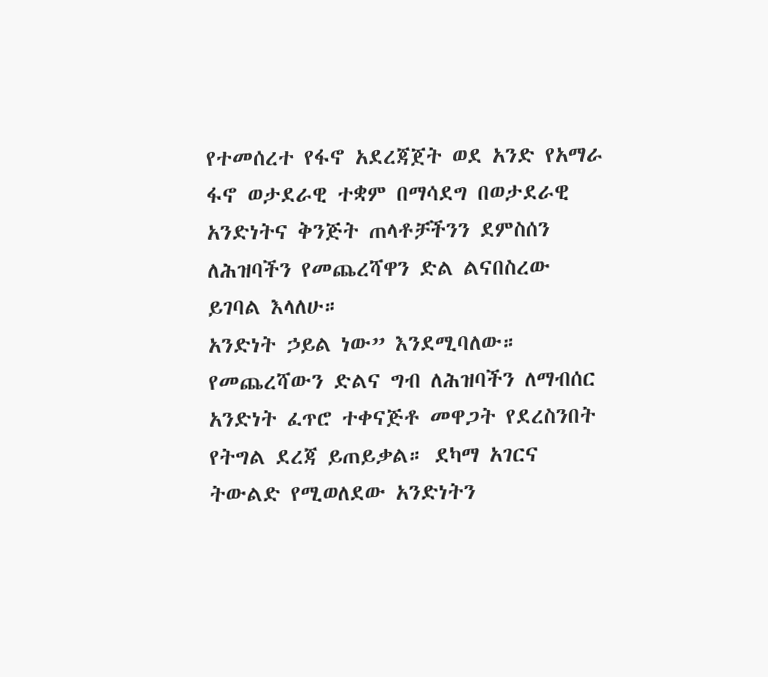የተመሰረተ የፋኖ አደረጃጀት ወደ አንድ የአማራ ፋኖ ወታደራዊ ተቋም በማሳደግ በወታደራዊ አንድነትና ቅንጅት ጠላቶቻችንን ደምስሰን ለሕዝባችን የመጨረሻዋን ድል ልናበስረው ይገባል እላለሁ።
አንድነት ኃይል ነው” እንደሚባለው። የመጨረሻውን ድልና ግብ ለሕዝባችን ለማብሰር አንድነት ፈጥሮ ተቀናጅቶ መዋጋት የደረስንበት የትግል ደረጃ ይጠይቃል። ደካማ አገርና ትውልድ የሚወለደው አንድነትን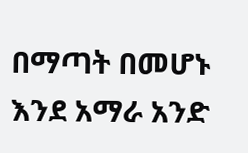በማጣት በመሆኑ እንደ አማራ አንድ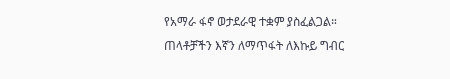የአማራ ፋኖ ወታደራዊ ተቋም ያስፈልጋል።
ጠላቶቻችን እኛን ለማጥፋት ለእኩይ ግብር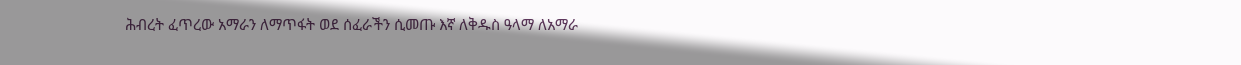ሕብረት ፈጥረው አማራን ለማጥፋት ወደ ሰፈራችን ሲመጡ እኛ ለቅዱስ ዓላማ ለአማራ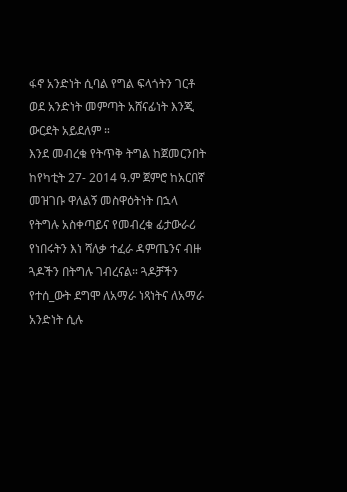ፋኖ አንድነት ሲባል የግል ፍላጎትን ገርቶ ወደ አንድነት መምጣት አሸናፊነት እንጂ ውርደት አይደለም ።
እንደ መብረቁ የትጥቅ ትግል ከጀመርንበት ከየካቲት 27- 2014 ዓ.ም ጀምሮ ከአርበኛ መዝገቡ ዋለልኝ መስዋዕትነት በኋላ የትግሉ አስቀጣይና የመብረቁ ፊታውራሪ የነበሩትን እነ ሻለቃ ተፈራ ዳምጤንና ብዙ ጓዶችን በትግሉ ገብረናል። ጓዶቻችን የተሰ_ውት ደግሞ ለአማራ ነጻነትና ለአማራ አንድነት ሲሉ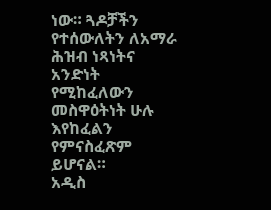ነው። ጓዶቻችን የተሰውለትን ለአማራ ሕዝብ ነጻነትና አንድነት የሚከፈለውን መስዋዕትነት ሁሉ እየከፈልን የምናስፈጽም ይሆናል።
አዲስ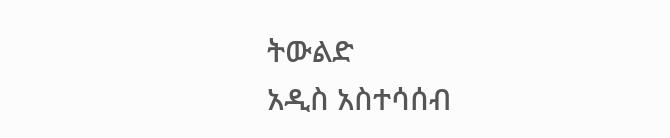ትውልድ
አዲስ አስተሳሰብ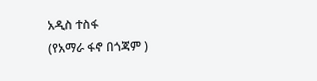አዲስ ተስፋ
(የአማራ ፋኖ በጎጃም )